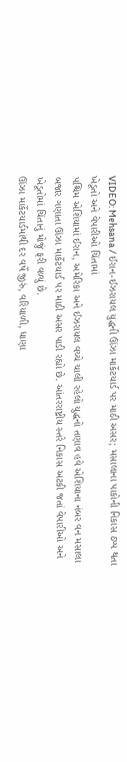VIDEO: Mehsana / ઈરાન-ઈઝરાયલ યુદ્ધની ઊંઝા માર્કેટયાર્ડ પર માઠી અસર; મસાલાના પાકોની નિકાસ ઠપ્પ થતા ખેડૂતો અને વેપારીઓ ચિંતામાં
પશ્ચિમ એશિયામાં ઈરાન, અમેરિકા અને ઈઝરાયલ વચ્ચે ચાલી રહેલો યુદ્ધનો તણાવ હવે એશિયાના નંબર વન મસાલા બજાર ગણાતા ઊંઝા માર્કેટયાર્ડ પર માઠી અસર પાડી રહ્યો છે. આંતરરાષ્ટ્રીય સ્તરે નિકાસ અટકી જતાં વેપારીઓ અને ખેડૂતોમાં ચિંતાનું મોજું ફરી વળ્યું છે.
ઊંઝા માર્કેટયાર્ડમાંથી દર વર્ષે જીરું, વરિયાળી, ધાણા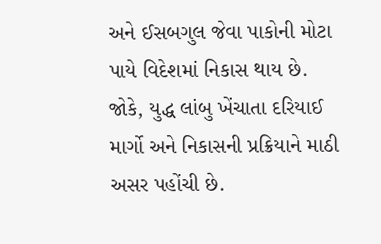અને ઈસબગુલ જેવા પાકોની મોટા પાયે વિદેશમાં નિકાસ થાય છે. જોકે, યુદ્ધ લાંબુ ખેંચાતા દરિયાઈ માર્ગો અને નિકાસની પ્રક્રિયાને માઠી અસર પહોંચી છે.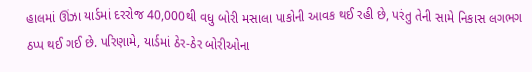હાલમાં ઊંઝા યાર્ડમાં દરરોજ 40,000થી વધુ બોરી મસાલા પાકોની આવક થઈ રહી છે, પરંતુ તેની સામે નિકાસ લગભગ ઠપ્પ થઈ ગઈ છે. પરિણામે, યાર્ડમાં ઠેર-ઠેર બોરીઓના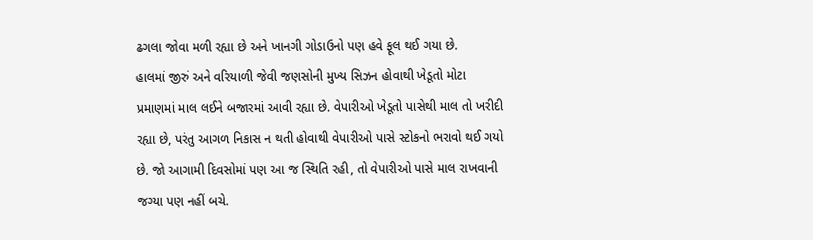ઢગલા જોવા મળી રહ્યા છે અને ખાનગી ગોડાઉનો પણ હવે ફૂલ થઈ ગયા છે.
હાલમાં જીરું અને વરિયાળી જેવી જણસોની મુખ્ય સિઝન હોવાથી ખેડૂતો મોટા પ્રમાણમાં માલ લઈને બજારમાં આવી રહ્યા છે. વેપારીઓ ખેડૂતો પાસેથી માલ તો ખરીદી રહ્યા છે, પરંતુ આગળ નિકાસ ન થતી હોવાથી વેપારીઓ પાસે સ્ટોકનો ભરાવો થઈ ગયો છે. જો આગામી દિવસોમાં પણ આ જ સ્થિતિ રહી, તો વેપારીઓ પાસે માલ રાખવાની જગ્યા પણ નહીં બચે.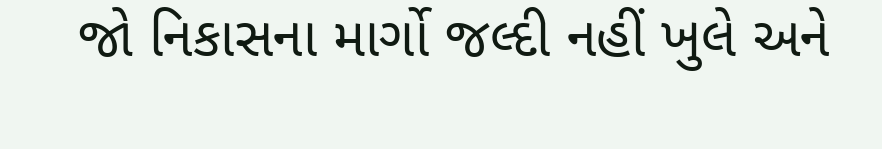જો નિકાસના માર્ગો જલ્દી નહીં ખુલે અને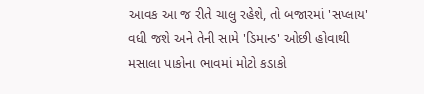આવક આ જ રીતે ચાલુ રહેશે, તો બજારમાં 'સપ્લાય' વધી જશે અને તેની સામે 'ડિમાન્ડ' ઓછી હોવાથી મસાલા પાકોના ભાવમાં મોટો કડાકો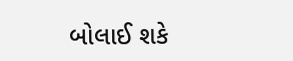બોલાઈ શકે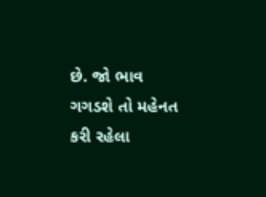છે. જો ભાવ ગગડશે તો મહેનત કરી રહેલા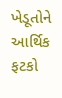ખેડૂતોને આર્થિક ફટકો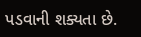પડવાની શક્યતા છે.